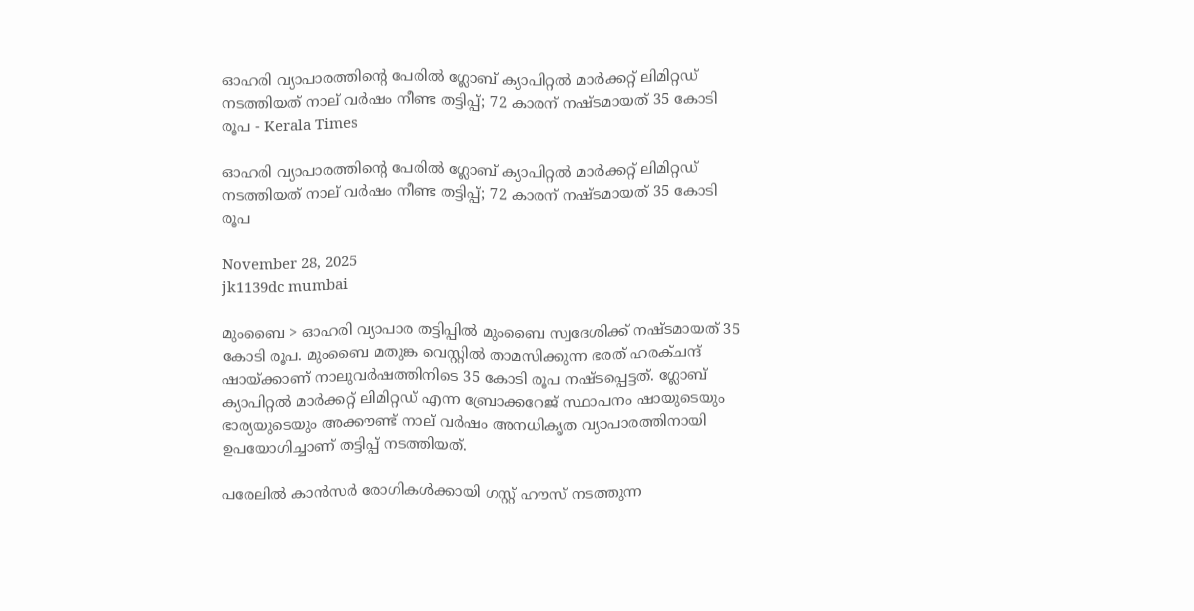ഓഹരി വ്യാപാരത്തിന്‍റെ പേരിൽ ഗ്ലോബ് ക്യാപിറ്റൽ മാർക്കറ്റ് ലിമിറ്റഡ് നടത്തിയത് നാല് വർഷം നീണ്ട തട്ടിപ്പ്; 72 കാരന് നഷ്ടമായത് 35 കോടി രൂപ - Kerala Times

ഓഹരി വ്യാപാരത്തിന്‍റെ പേരിൽ ഗ്ലോബ് ക്യാപിറ്റൽ മാർക്കറ്റ് ലിമിറ്റഡ് നടത്തിയത് നാല് വർഷം നീണ്ട തട്ടിപ്പ്; 72 കാരന് നഷ്ടമായത് 35 കോടി രൂപ

November 28, 2025
jk1139dc mumbai

മുംബൈ > ഓഹരി വ്യാപാര തട്ടിപ്പിൽ മുംബൈ സ്വദേശിക്ക് നഷ്ടമായത് 35 കോടി രൂപ. മുംബൈ മതുങ്ക വെസ്റ്റിൽ താമസിക്കുന്ന ഭരത് ഹരക്ചന്ദ് ഷായ്ക്കാണ് നാലുവർഷത്തിനിടെ 35 കോടി രൂപ നഷ്ടപ്പെട്ടത്. ഗ്ലോബ് ക്യാപിറ്റൽ മാർക്കറ്റ് ലിമിറ്റഡ് എന്ന ബ്രോക്കറേജ് സ്ഥാപനം ഷായുടെയും ഭാര്യയുടെയും അക്കൗണ്ട് നാല് വർഷം അനധികൃത വ്യാപാരത്തിനായി ഉപയോഗിച്ചാണ് തട്ടിപ്പ് നടത്തിയത്.

പരേലിൽ കാൻസർ രോഗികൾക്കായി ഗസ്റ്റ് ഹൗസ് നടത്തുന്ന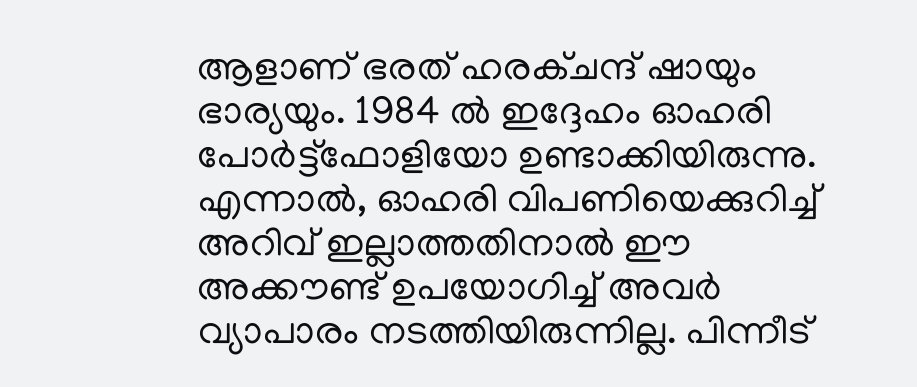ആളാണ് ഭരത് ഹരക്ചന്ദ് ഷായും ഭാര്യയും. 1984 ൽ ഇദ്ദേഹം ഓഹരി പോർട്ട്ഫോളിയോ ഉണ്ടാക്കിയിരുന്നു. എന്നാൽ, ഓഹരി വിപണിയെക്കുറിച്ച് അറിവ് ഇല്ലാത്തതിനാൽ ഈ അക്കൗണ്ട് ഉപയോഗിച്ച് അവർ വ്യാപാരം നടത്തിയിരുന്നില്ല. പിന്നീട്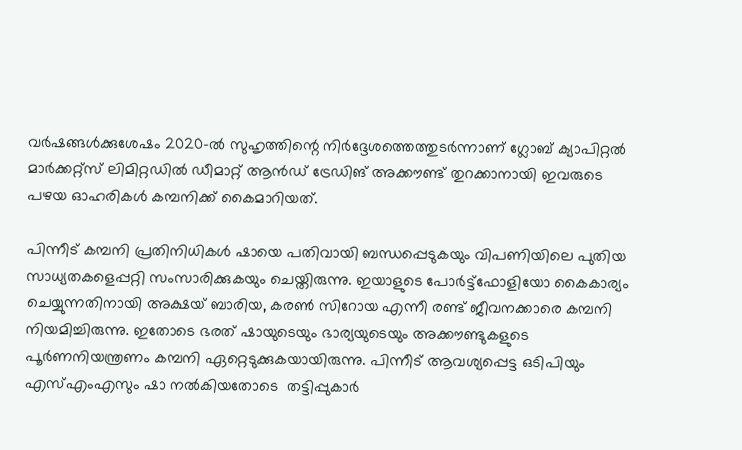വർഷങ്ങൾക്കുശേഷം 2020-ൽ സുഹൃത്തിന്റെ നിർദ്ദേശത്തെത്തുടർന്നാണ് ഗ്ലോബ് ക്യാപിറ്റൽ മാർക്കറ്റ്സ് ലിമിറ്റഡിൽ ഡീമാറ്റ് ആൻഡ് ട്രേഡിങ് അക്കൗണ്ട് തുറക്കാനായി ഇവരുടെ പഴയ ഓഹരികൾ കമ്പനിക്ക് കൈമാറിയത്.

പിന്നീട് കമ്പനി പ്രതിനിധികൾ ഷായെ പതിവായി ബന്ധപ്പെടുകയും വിപണിയിലെ പുതിയ സാധ്യതകളെപ്പറ്റി സംസാരിക്കുകയും ചെയ്തിരുന്നു. ഇയാളുടെ പോർട്ട്‌ഫോളിയോ കൈകാര്യം ചെയ്യുന്നതിനായി അക്ഷയ് ബാരിയ, കരൺ സിറോയ എന്നീ രണ്ട് ജീവനക്കാരെ കമ്പനി നിയമിച്ചിരുന്നു. ഇതോടെ ഭരത് ഷായുടെയും ഭാര്യയുടെയും അക്കൗണ്ടുകളുടെ പൂർണനിയന്ത്രണം കമ്പനി ഏറ്റെടുക്കുകയായിരുന്നു. പിന്നീട് ആവശ്യപ്പെട്ട ഒടിപിയും എസ്എംഎസും ഷാ നൽകിയതോടെ  തട്ടിപ്പുകാർ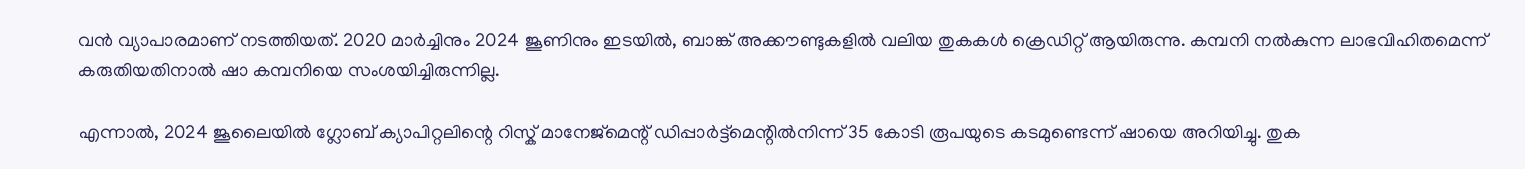വൻ വ്യാപാരമാണ് നടത്തിയത്. 2020 മാർച്ചിനും 2024 ജൂണിനും ഇടയിൽ, ബാങ്ക് അക്കൗണ്ടുകളിൽ വലിയ തുകകൾ ക്രെഡിറ്റ് ആയിരുന്നു. കമ്പനി നൽകുന്ന ലാഭവിഹിതമെന്ന് കരുതിയതിനാൽ ഷാ കമ്പനിയെ സംശയിച്ചിരുന്നില്ല.

എന്നാൽ, 2024 ജൂലൈയിൽ ഗ്ലോബ് ക്യാപിറ്റലിന്റെ റിസ്ക് മാനേജ്മെന്റ് ഡിപ്പാർട്ട്മെന്റിൽനിന്ന് 35 കോടി രൂപയുടെ കടമുണ്ടെന്ന് ഷായെ അറിയിച്ചു. തുക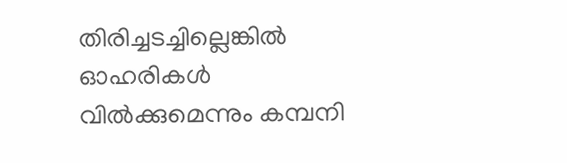തിരിച്ചടച്ചില്ലെങ്കിൽ ഓഹരികൾ വിൽക്കുമെന്നും കമ്പനി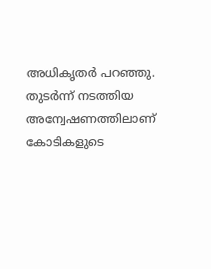അധികൃതർ പറഞ്ഞു. തുടർന്ന് നടത്തിയ അന്വേഷണത്തിലാണ് കോടികളുടെ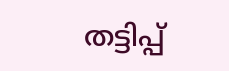തട്ടിപ്പ്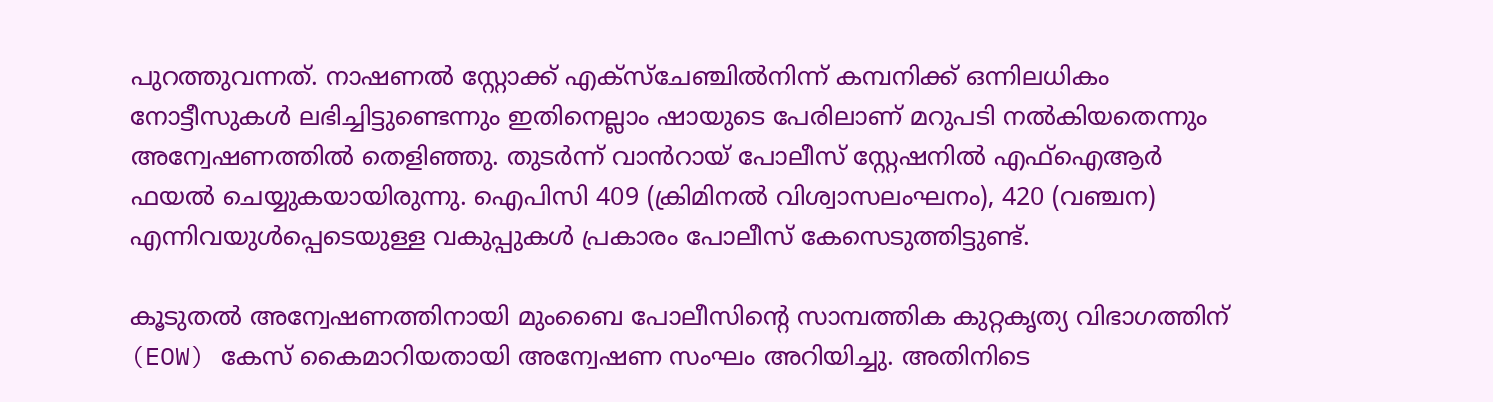പുറത്തുവന്നത്. നാഷണൽ സ്റ്റോക്ക് എക്‌സ്‌ചേഞ്ചിൽനിന്ന് കമ്പനിക്ക് ഒന്നിലധികം നോട്ടീസുകൾ ലഭിച്ചിട്ടുണ്ടെന്നും ഇതിനെല്ലാം ഷായുടെ പേരിലാണ് മറുപടി നൽകിയതെന്നും അന്വേഷണത്തിൽ തെളിഞ്ഞു. തുടർന്ന് വാൻറായ് പോലീസ് സ്റ്റേഷനിൽ എഫ്‌ഐആർ ഫയൽ ചെയ്യുകയായിരുന്നു. ഐപിസി 409 (ക്രിമിനൽ വിശ്വാസലംഘനം), 420 (വഞ്ചന) എന്നിവയുൾപ്പെടെയുള്ള വകുപ്പുകൾ പ്രകാരം പോലീസ് കേസെടുത്തിട്ടുണ്ട്.

കൂടുതൽ അന്വേഷണത്തിനായി മുംബൈ പോലീസിന്റെ സാമ്പത്തിക കുറ്റകൃത്യ വിഭാഗത്തിന് (EOW) കേസ് കൈമാറിയതായി അന്വേഷണ സംഘം അറിയിച്ചു. അതിനിടെ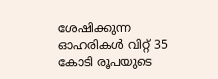ശേഷിക്കുന്ന ഓഹരികൾ വിറ്റ് 35 കോടി രൂപയുടെ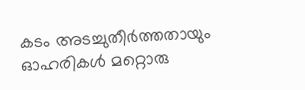കടം അടച്ചുതീർത്തതായും ഓഹരികൾ മറ്റൊരു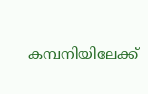കമ്പനിയിലേക്ക്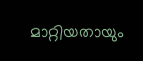മാറ്റിയതായും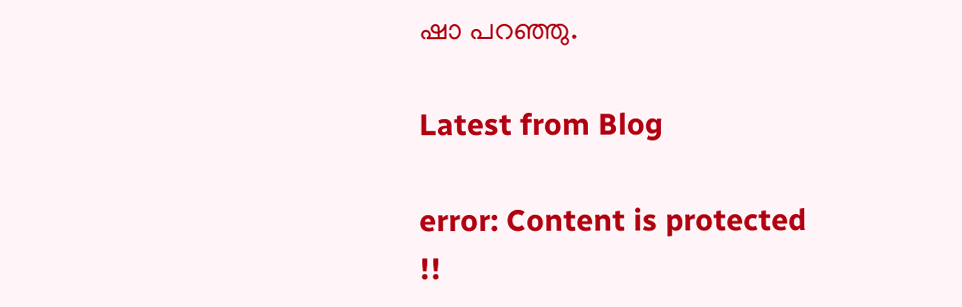ഷാ പറഞ്ഞു.

Latest from Blog

error: Content is protected !!